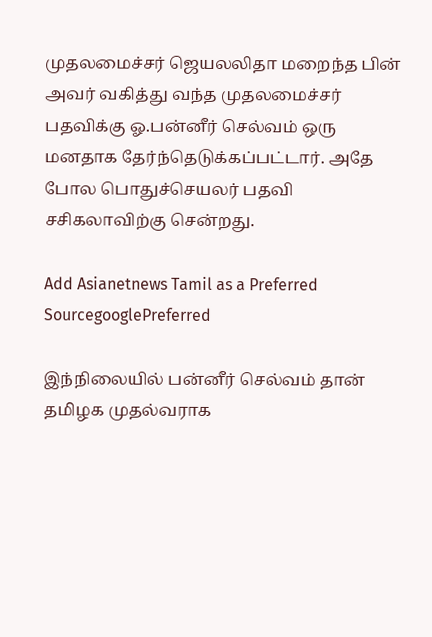முதலமைச்சர் ஜெயலலிதா மறைந்த பின் அவர் வகித்து வந்த முதலமைச்சர் பதவிக்கு ஓ.பன்னீர் செல்வம் ஒரு மனதாக தேர்ந்தெடுக்கப்பட்டார். அதே போல பொதுச்செயலர் பதவி சசிகலாவிற்கு சென்றது.

Add Asianetnews Tamil as a Preferred SourcegooglePreferred

இந்நிலையில் பன்னீர் செல்வம் தான் தமிழக முதல்வராக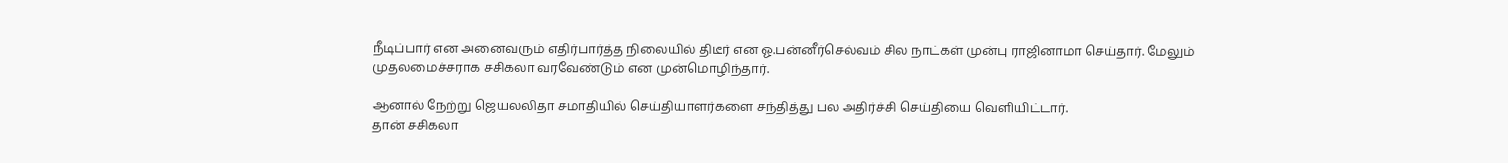நீடிப்பார் என அனைவரும் எதிர்பார்த்த நிலையில் திடீர் என ஓ.பன்னீர்செல்வம் சில நாட்கள் முன்பு ராஜினாமா செய்தார். மேலும் முதலமைச்சராக சசிகலா வரவேண்டும் என முன்மொழிந்தார்.

ஆனால் நேற்று ஜெயலலிதா சமாதியில் செய்தியாளர்களை சந்தித்து பல அதிர்ச்சி செய்தியை வெளியிட்டார்.
தான் சசிகலா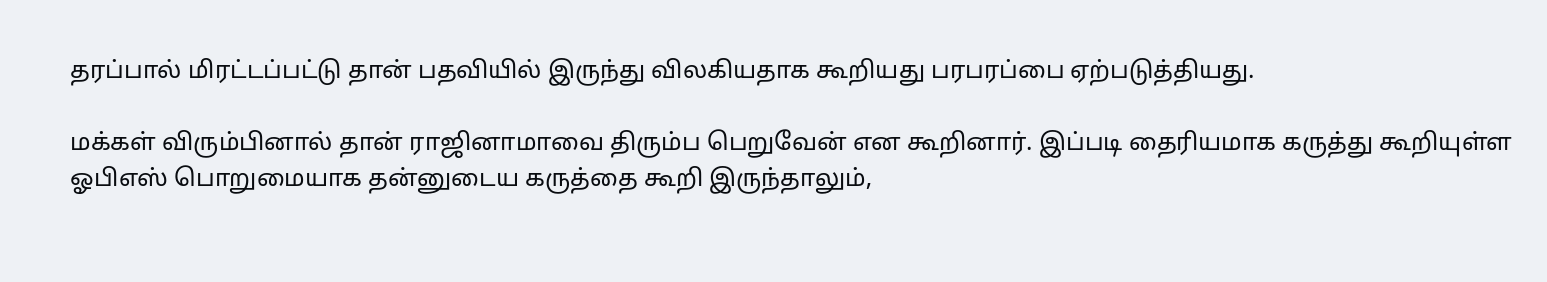தரப்பால் மிரட்டப்பட்டு தான் பதவியில் இருந்து விலகியதாக கூறியது பரபரப்பை ஏற்படுத்தியது.

மக்கள் விரும்பினால் தான் ராஜினாமாவை திரும்ப பெறுவேன் என கூறினார். இப்படி தைரியமாக கருத்து கூறியுள்ள ஓபிஎஸ் பொறுமையாக தன்னுடைய கருத்தை கூறி இருந்தாலும்,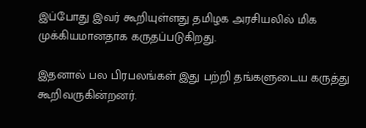இப்போது இவர் கூறியுள்ளது தமிழக அரசியலில் மிக முக்கியமானதாக கருதப்படுகிறது.

இதனால் பல பிரபலங்கள் இது பற்றி தங்களுடைய கருத்து கூறிவருகின்றனர்.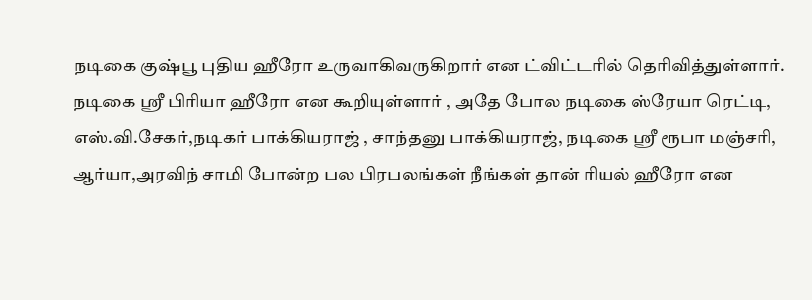நடிகை குஷ்பூ புதிய ஹீரோ உருவாகிவருகிறார் என ட்விட்டரில் தெரிவித்துள்ளார். நடிகை ஸ்ரீ பிரியா ஹீரோ என கூறியுள்ளார் , அதே போல நடிகை ஸ்ரேயா ரெட்டி, எஸ்.வி.சேகர்,நடிகர் பாக்கியராஜ் , சாந்தனு பாக்கியராஜ், நடிகை ஸ்ரீ ரூபா மஞ்சரி, ஆர்யா,அரவிந் சாமி போன்ற பல பிரபலங்கள் நீங்கள் தான் ரியல் ஹீரோ என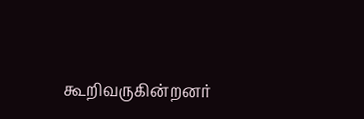கூறிவருகின்றனர்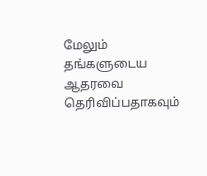மேலும் தங்களுடைய ஆதரவை தெரிவிப்பதாகவும்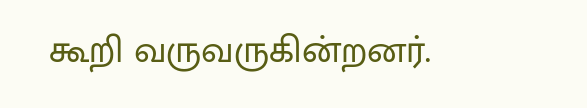கூறி வருவருகின்றனர்.